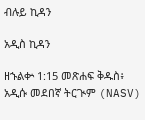ብሉይ ኪዳን

አዲስ ኪዳን

ዘኁልቍ 1:15 መጽሐፍ ቅዱስ፥ አዲሱ መደበኛ ትርጒም (NASV)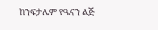ከንፍታሌም የዔናን ልጅ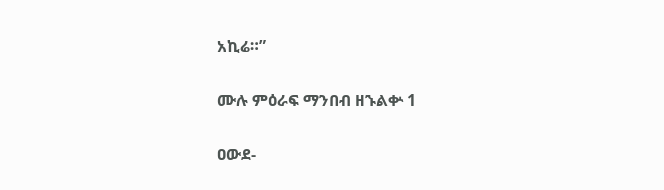አኪሬ።”

ሙሉ ምዕራፍ ማንበብ ዘኁልቍ 1

ዐውደ-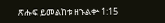ጽሑፍ ይመልከቱ ዘኁልቍ 1:15